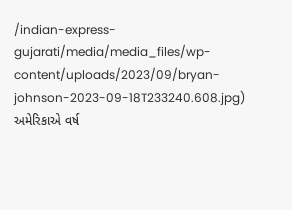/indian-express-gujarati/media/media_files/wp-content/uploads/2023/09/bryan-johnson-2023-09-18T233240.608.jpg)
અમેરિકાએ વર્ષ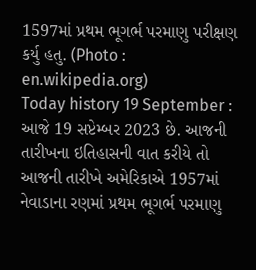1597માં પ્રથમ ભૂગર્ભ પરમાણુ પરીક્ષણ કર્યુ હતુ. (Photo : en.wikipedia.org)
Today history 19 September : આજે 19 સપ્ટેમ્બર 2023 છે. આજની તારીખના ઇતિહાસની વાત કરીયે તો આજની તારીખે અમેરિકાએ 1957માં નેવાડાના રણમાં પ્રથમ ભૂગર્ભ પરમાણુ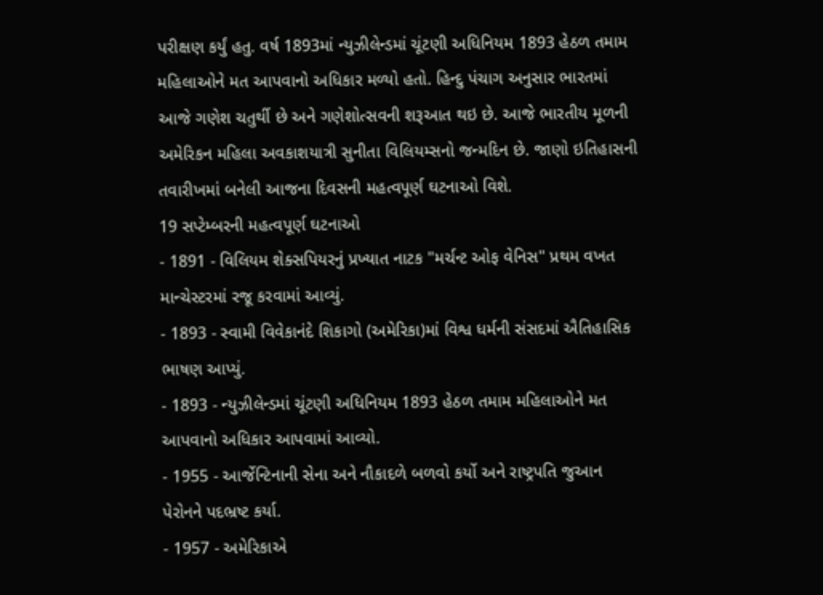પરીક્ષણ કર્યું હતુ. વર્ષ 1893માં ન્યુઝીલેન્ડમાં ચૂંટણી અધિનિયમ 1893 હેઠળ તમામ મહિલાઓને મત આપવાનો અધિકાર મળ્યો હતો. હિન્દુ પંચાગ અનુસાર ભારતમાં આજે ગણેશ ચતુર્થી છે અને ગણેશોત્સવની શરૂઆત થઇ છે. આજે ભારતીય મૂળની અમેરિકન મહિલા અવકાશયાત્રી સુનીતા વિલિયમ્સનો જન્મદિન છે. જાણો ઇતિહાસની તવારીખમાં બનેલી આજના દિવસની મહત્વપૂર્ણ ઘટનાઓ વિશે.
19 સપ્ટેમ્બરની મહત્વપૂર્ણ ઘટનાઓ
- 1891 - વિલિયમ શેક્સપિયરનું પ્રખ્યાત નાટક "મર્ચન્ટ ઓફ વેનિસ" પ્રથમ વખત માન્ચેસ્ટરમાં રજૂ કરવામાં આવ્યું.
- 1893 - સ્વામી વિવેકાનંદે શિકાગો (અમેરિકા)માં વિશ્વ ધર્મની સંસદમાં ઐતિહાસિક ભાષણ આપ્યું.
- 1893 - ન્યુઝીલેન્ડમાં ચૂંટણી અધિનિયમ 1893 હેઠળ તમામ મહિલાઓને મત આપવાનો અધિકાર આપવામાં આવ્યો.
- 1955 - આર્જેન્ટિનાની સેના અને નૌકાદળે બળવો કર્યો અને રાષ્ટ્રપતિ જુઆન પેરોનને પદભ્રષ્ટ કર્યા.
- 1957 - અમેરિકાએ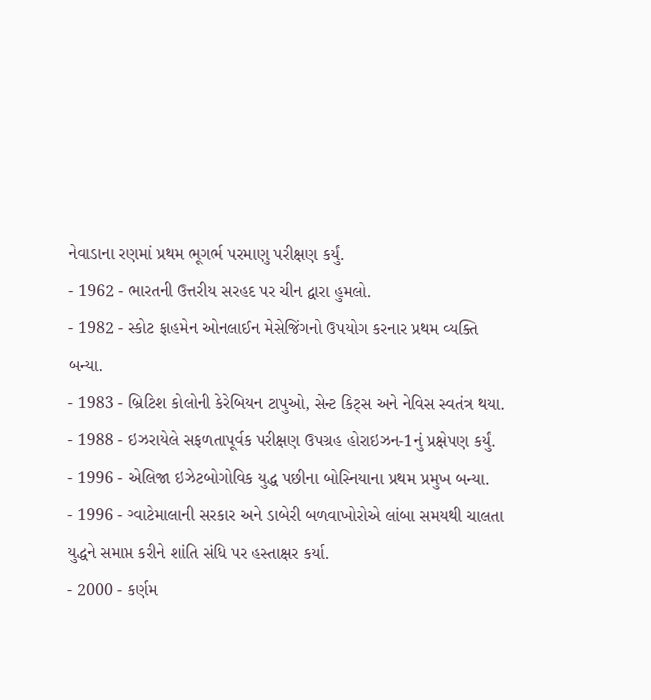નેવાડાના રણમાં પ્રથમ ભૂગર્ભ પરમાણુ પરીક્ષણ કર્યું.
- 1962 - ભારતની ઉત્તરીય સરહદ પર ચીન દ્વારા હુમલો.
- 1982 - સ્કોટ ફાહમેન ઓનલાઈન મેસેજિંગનો ઉપયોગ કરનાર પ્રથમ વ્યક્તિ બન્યા.
- 1983 - બ્રિટિશ કોલોની કેરેબિયન ટાપુઓ, સેન્ટ કિટ્સ અને નેવિસ સ્વતંત્ર થયા.
- 1988 - ઇઝરાયેલે સફળતાપૂર્વક પરીક્ષણ ઉપગ્રહ હોરાઇઝન-1નું પ્રક્ષેપણ કર્યું.
- 1996 - એલિજા ઇઝેટબોગોવિક યુદ્ધ પછીના બોસ્નિયાના પ્રથમ પ્રમુખ બન્યા.
- 1996 - ગ્વાટેમાલાની સરકાર અને ડાબેરી બળવાખોરોએ લાંબા સમયથી ચાલતા યુદ્ધને સમાપ્ત કરીને શાંતિ સંધિ પર હસ્તાક્ષર કર્યા.
- 2000 - કર્ણમ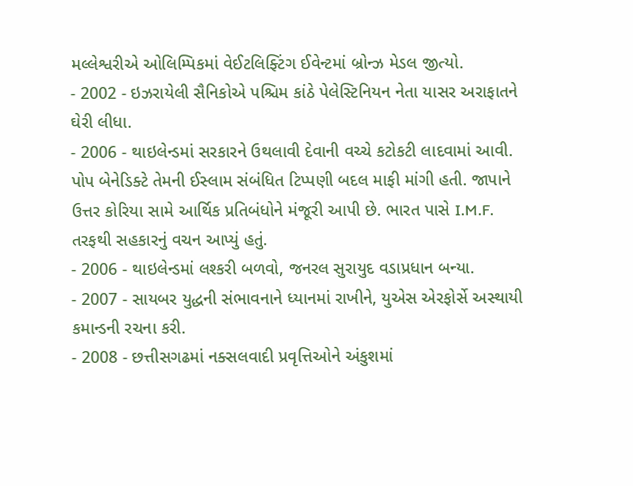મલ્લેશ્વરીએ ઓલિમ્પિકમાં વેઈટલિફ્ટિંગ ઈવેન્ટમાં બ્રોન્ઝ મેડલ જીત્યો.
- 2002 - ઇઝરાયેલી સૈનિકોએ પશ્ચિમ કાંઠે પેલેસ્ટિનિયન નેતા યાસર અરાફાતને ઘેરી લીધા.
- 2006 - થાઇલેન્ડમાં સરકારને ઉથલાવી દેવાની વચ્ચે કટોકટી લાદવામાં આવી. પોપ બેનેડિક્ટે તેમની ઈસ્લામ સંબંધિત ટિપ્પણી બદલ માફી માંગી હતી. જાપાને ઉત્તર કોરિયા સામે આર્થિક પ્રતિબંધોને મંજૂરી આપી છે. ભારત પાસે I.M.F. તરફથી સહકારનું વચન આપ્યું હતું.
- 2006 - થાઇલેન્ડમાં લશ્કરી બળવો, જનરલ સુરાયુદ વડાપ્રધાન બન્યા.
- 2007 - સાયબર યુદ્ધની સંભાવનાને ધ્યાનમાં રાખીને, યુએસ એરફોર્સે અસ્થાયી કમાન્ડની રચના કરી.
- 2008 - છત્તીસગઢમાં નક્સલવાદી પ્રવૃત્તિઓને અંકુશમાં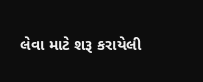લેવા માટે શરૂ કરાયેલી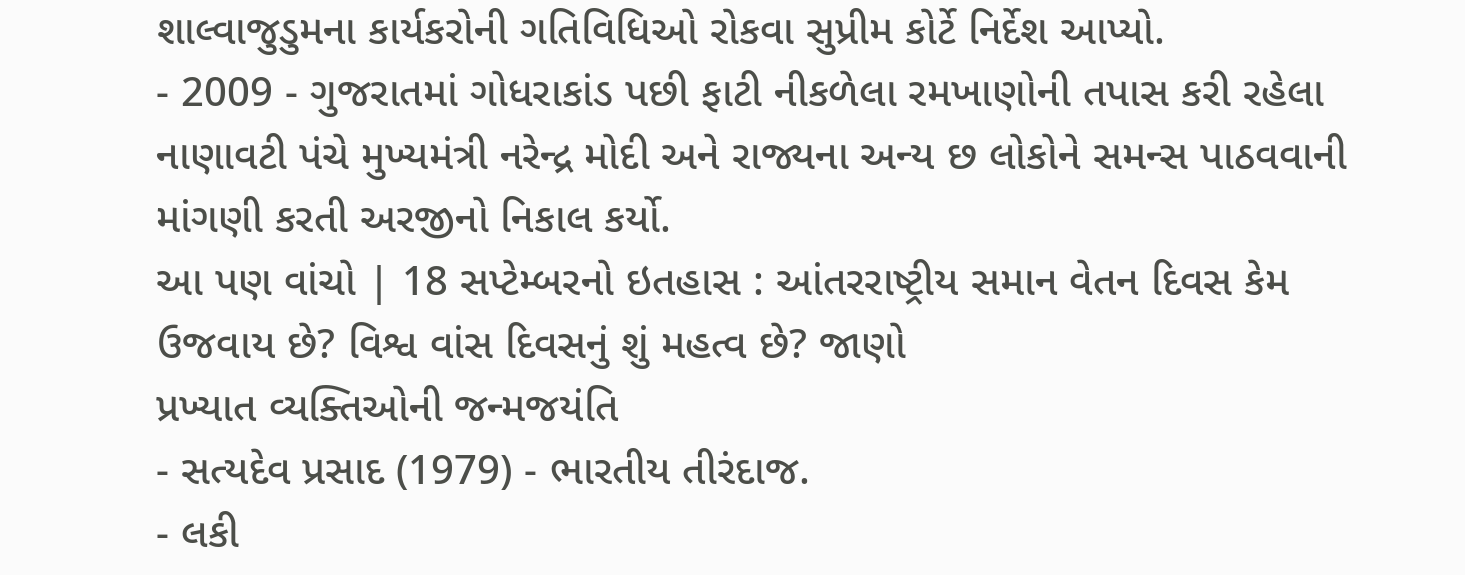શાલ્વાજુડુમના કાર્યકરોની ગતિવિધિઓ રોકવા સુપ્રીમ કોર્ટે નિર્દેશ આપ્યો.
- 2009 - ગુજરાતમાં ગોધરાકાંડ પછી ફાટી નીકળેલા રમખાણોની તપાસ કરી રહેલા નાણાવટી પંચે મુખ્યમંત્રી નરેન્દ્ર મોદી અને રાજ્યના અન્ય છ લોકોને સમન્સ પાઠવવાની માંગણી કરતી અરજીનો નિકાલ કર્યો.
આ પણ વાંચો | 18 સપ્ટેમ્બરનો ઇતહાસ : આંતરરાષ્ટ્રીય સમાન વેતન દિવસ કેમ ઉજવાય છે? વિશ્વ વાંસ દિવસનું શું મહત્વ છે? જાણો
પ્રખ્યાત વ્યક્તિઓની જન્મજયંતિ
- સત્યદેવ પ્રસાદ (1979) - ભારતીય તીરંદાજ.
- લકી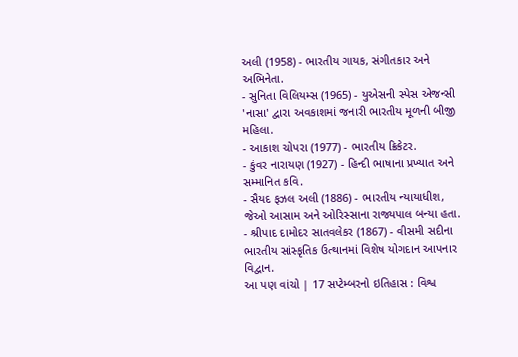અલી (1958) - ભારતીય ગાયક, સંગીતકાર અને અભિનેતા.
- સુનિતા વિલિયમ્સ (1965) - યુએસની સ્પેસ એજન્સી 'નાસા' દ્વારા અવકાશમાં જનારી ભારતીય મૂળની બીજી મહિલા.
- આકાશ ચોપરા (1977) - ભારતીય ક્રિકેટર.
- કુંવર નારાયણ (1927) - હિન્દી ભાષાના પ્રખ્યાત અને સમ્માનિત કવિ.
- સૈયદ ફઝલ અલી (1886) - ભારતીય ન્યાયાધીશ, જેઓ આસામ અને ઓરિસ્સાના રાજ્યપાલ બન્યા હતા.
- શ્રીપાદ દામોદર સાતવલેકર (1867) - વીસમી સદીના ભારતીય સાંસ્કૃતિક ઉત્થાનમાં વિશેષ યોગદાન આપનાર વિદ્વાન.
આ પણ વાંચો | 17 સપ્ટેમ્બરનો ઇતિહાસ : વિશ્વ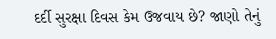દર્દી સુરક્ષા દિવસ કેમ ઉજવાય છે? જાણો તેનું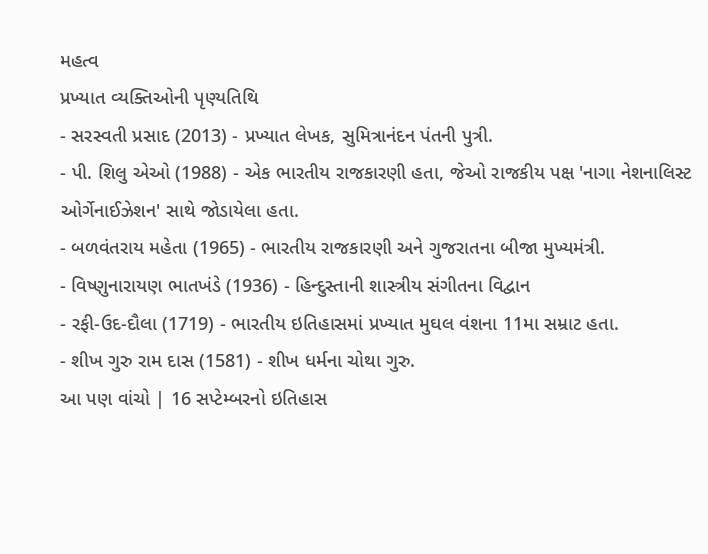મહત્વ
પ્રખ્યાત વ્યક્તિઓની પૃણ્યતિથિ
- સરસ્વતી પ્રસાદ (2013) - પ્રખ્યાત લેખક, સુમિત્રાનંદન પંતની પુત્રી.
- પી. શિલુ એઓ (1988) - એક ભારતીય રાજકારણી હતા, જેઓ રાજકીય પક્ષ 'નાગા નેશનાલિસ્ટ ઓર્ગેનાઈઝેશન' સાથે જોડાયેલા હતા.
- બળવંતરાય મહેતા (1965) - ભારતીય રાજકારણી અને ગુજરાતના બીજા મુખ્યમંત્રી.
- વિષ્ણુનારાયણ ભાતખંડે (1936) - હિન્દુસ્તાની શાસ્ત્રીય સંગીતના વિદ્વાન
- રફી-ઉદ-દૌલા (1719) - ભારતીય ઇતિહાસમાં પ્રખ્યાત મુઘલ વંશના 11મા સમ્રાટ હતા.
- શીખ ગુરુ રામ દાસ (1581) - શીખ ધર્મના ચોથા ગુરુ.
આ પણ વાંચો | 16 સપ્ટેમ્બરનો ઇતિહાસ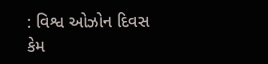: વિશ્વ ઓઝોન દિવસ કેમ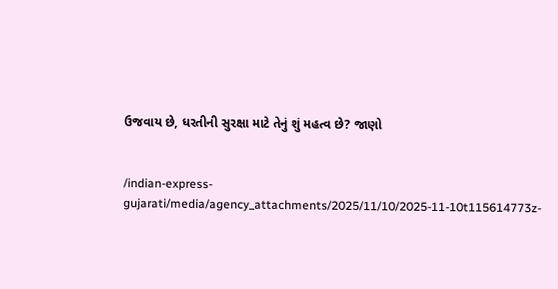ઉજવાય છે, ધરતીની સુરક્ષા માટે તેનું શું મહત્વ છે? જાણો


/indian-express-gujarati/media/agency_attachments/2025/11/10/2025-11-10t115614773z-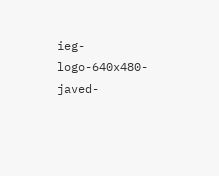ieg-logo-640x480-javed-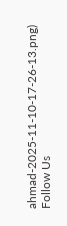ahmad-2025-11-10-17-26-13.png)
Follow Us